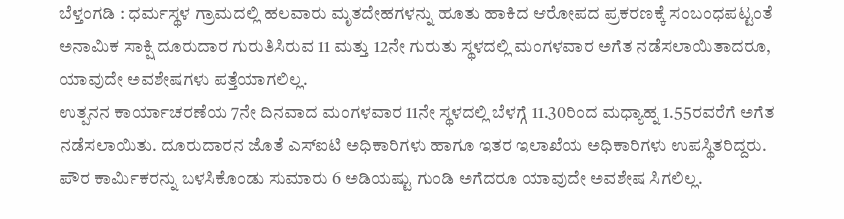ಬೆಳ್ತಂಗಡಿ : ಧರ್ಮಸ್ಥಳ ಗ್ರಾಮದಲ್ಲಿ ಹಲವಾರು ಮೃತದೇಹಗಳನ್ನು ಹೂತು ಹಾಕಿದ ಆರೋಪದ ಪ್ರಕರಣಕ್ಕೆ ಸಂಬಂಧಪಟ್ಟಂತೆ ಅನಾಮಿಕ ಸಾಕ್ಷಿ ದೂರುದಾರ ಗುರುತಿಸಿರುವ 11 ಮತ್ತು 12ನೇ ಗುರುತು ಸ್ಥಳದಲ್ಲಿ ಮಂಗಳವಾರ ಅಗೆತ ನಡೆಸಲಾಯಿತಾದರೂ, ಯಾವುದೇ ಅವಶೇಷಗಳು ಪತ್ತೆಯಾಗಲಿಲ್ಲ.
ಉತ್ಪನನ ಕಾರ್ಯಾಚರಣೆಯ 7ನೇ ದಿನವಾದ ಮಂಗಳವಾರ 11ನೇ ಸ್ಥಳದಲ್ಲಿ ಬೆಳಗ್ಗೆ 11.30ರಿಂದ ಮಧ್ಯಾಹ್ನ 1.55ರವರೆಗೆ ಅಗೆತ ನಡೆಸಲಾಯಿತು. ದೂರುದಾರನ ಜೊತೆ ಎಸ್ಐಟಿ ಅಧಿಕಾರಿಗಳು ಹಾಗೂ ಇತರ ಇಲಾಖೆಯ ಅಧಿಕಾರಿಗಳು ಉಪಸ್ಥಿತರಿದ್ದರು. ಪೌರ ಕಾರ್ಮಿಕರನ್ನು ಬಳಸಿಕೊಂಡು ಸುಮಾರು 6 ಅಡಿಯಷ್ಟು ಗುಂಡಿ ಅಗೆದರೂ ಯಾವುದೇ ಅವಶೇಷ ಸಿಗಲಿಲ್ಲ.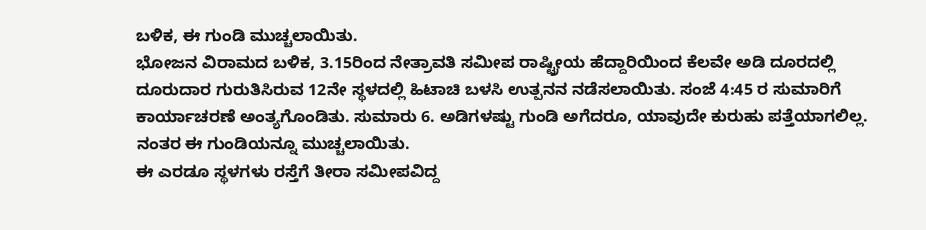ಬಳಿಕ, ಈ ಗುಂಡಿ ಮುಚ್ಚಲಾಯಿತು.
ಭೋಜನ ವಿರಾಮದ ಬಳಿಕ, 3.15ರಿಂದ ನೇತ್ರಾವತಿ ಸಮೀಪ ರಾಷ್ಟ್ರೀಯ ಹೆದ್ದಾರಿಯಿಂದ ಕೆಲವೇ ಅಡಿ ದೂರದಲ್ಲಿ ದೂರುದಾರ ಗುರುತಿಸಿರುವ 12ನೇ ಸ್ಥಳದಲ್ಲಿ ಹಿಟಾಚಿ ಬಳಸಿ ಉತ್ಪನನ ನಡೆಸಲಾಯಿತು. ಸಂಜೆ 4:45 ರ ಸುಮಾರಿಗೆ ಕಾರ್ಯಾಚರಣೆ ಅಂತ್ಯಗೊಂಡಿತು. ಸುಮಾರು 6. ಅಡಿಗಳಷ್ಟು ಗುಂಡಿ ಅಗೆದರೂ, ಯಾವುದೇ ಕುರುಹು ಪತ್ತೆಯಾಗಲಿಲ್ಲ. ನಂತರ ಈ ಗುಂಡಿಯನ್ನೂ ಮುಚ್ಚಲಾಯಿತು.
ಈ ಎರಡೂ ಸ್ಥಳಗಳು ರಸ್ತೆಗೆ ತೀರಾ ಸಮೀಪವಿದ್ದ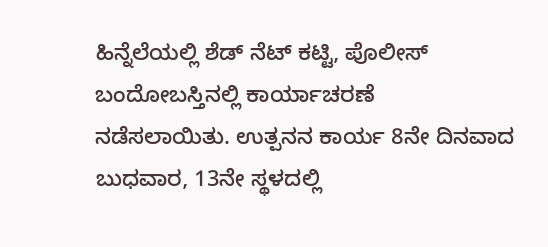ಹಿನ್ನೆಲೆಯಲ್ಲಿ ಶೆಡ್ ನೆಟ್ ಕಟ್ಟಿ, ಪೊಲೀಸ್ ಬಂದೋಬಸ್ತಿನಲ್ಲಿ ಕಾರ್ಯಾಚರಣೆ ನಡೆಸಲಾಯಿತು. ಉತ್ಪನನ ಕಾರ್ಯ 8ನೇ ದಿನವಾದ ಬುಧವಾರ, 13ನೇ ಸ್ಥಳದಲ್ಲಿ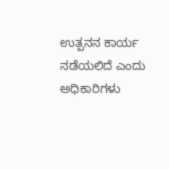ಉತ್ಪನನ ಕಾರ್ಯ ನಡೆಯಲಿದೆ ಎಂದು ಅಧಿಕಾರಿಗಳು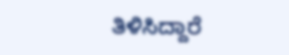ತಿಳಿಸಿದ್ದಾರೆ